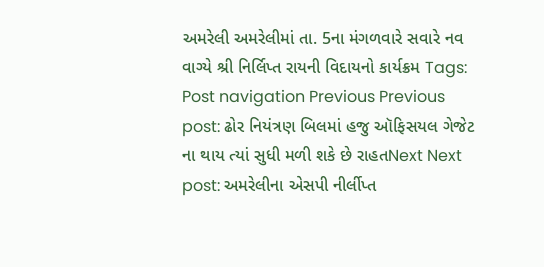અમરેલી અમરેલીમાં તા. 5ના મંગળવારે સવારે નવ વાગ્યે શ્રી નિર્લિપ્ત રાયની વિદાયનો કાર્યક્રમ Tags: Post navigation Previous Previous post: ઢોર નિયંત્રણ બિલમાં હજુ ઑફિસયલ ગેજેટ ના થાય ત્યાં સુધી મળી શકે છે રાહતNext Next post: અમરેલીના એસપી નીર્લીપ્ત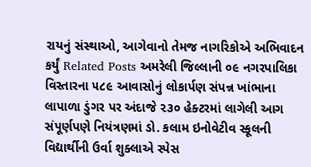રાયનું સંસ્થાઓ, આગેવાનો તેમજ નાગરિકોએ અભિવાદન કર્યું Related Posts અમરેલી જિલ્લાની ૦૯ નગરપાલિકા વિસ્તારના ૫૮૯ આવાસોનું લોકાર્પણ સંપન્ન ખાંભાના લાપાળા ડુંગર પર અંદાજે ૨૩૦ હેક્ટરમાં લાગેલી આગ સંપૂર્ણપણે નિયંત્રણમાં ડો. કલામ ઇનોવેટીવ સ્કૂલની વિદ્યાર્થીની ઉર્વા શુક્લાએ સ્પેસ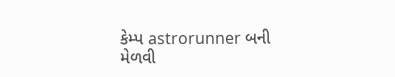કેમ્પ astrorunner બની મેળવી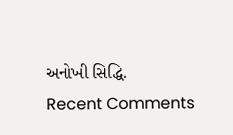અનોખી સિદ્ધિ.
Recent Comments